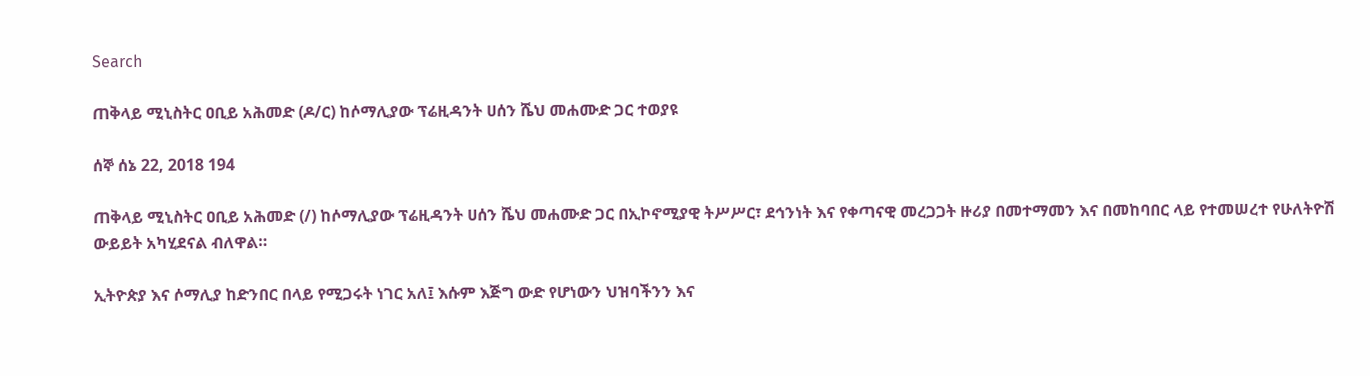Search

ጠቅላይ ሚኒስትር ዐቢይ አሕመድ (ዶ/ር) ከሶማሊያው ፕሬዚዳንት ሀሰን ሼህ መሐሙድ ጋር ተወያዩ

ሰኞ ሰኔ 22, 2018 194

ጠቅላይ ሚኒስትር ዐቢይ አሕመድ (/) ከሶማሊያው ፕሬዚዳንት ሀሰን ሼህ መሐሙድ ጋር በኢኮኖሚያዊ ትሥሥር፣ ደኅንነት እና የቀጣናዊ መረጋጋት ዙሪያ በመተማመን እና በመከባበር ላይ የተመሠረተ የሁለትዮሽ ውይይት አካሂደናል ብለዋል።

ኢትዮጵያ እና ሶማሊያ ከድንበር በላይ የሚጋሩት ነገር አለ፤ እሱም እጅግ ውድ የሆነውን ህዝባችንን እና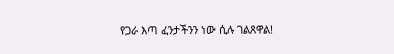የጋራ እጣ ፈንታችንን ነው ሲሉ ገልጸዋል!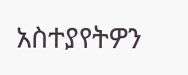አስተያየትዎን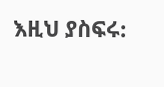እዚህ ያስፍሩ: